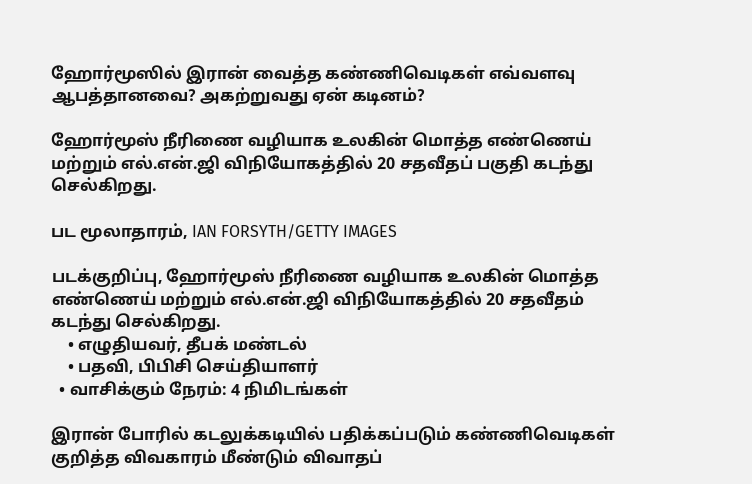ஹோர்மூஸில் இரான் வைத்த கண்ணிவெடிகள் எவ்வளவு ஆபத்தானவை? அகற்றுவது ஏன் கடினம்?

ஹோர்மூஸ் நீரிணை வழியாக உலகின் மொத்த எண்ணெய் மற்றும் எல்.என்.ஜி விநியோகத்தில் 20 சதவீதப் பகுதி கடந்து செல்கிறது.

பட மூலாதாரம், IAN FORSYTH/GETTY IMAGES

படக்குறிப்பு, ஹோர்மூஸ் நீரிணை வழியாக உலகின் மொத்த எண்ணெய் மற்றும் எல்.என்.ஜி விநியோகத்தில் 20 சதவீதம் கடந்து செல்கிறது.
    • எழுதியவர், தீபக் மண்டல்
    • பதவி, பிபிசி செய்தியாளர்
  • வாசிக்கும் நேரம்: 4 நிமிடங்கள்

இரான் போரில் கடலுக்கடியில் பதிக்கப்படும் கண்ணிவெடிகள் குறித்த விவகாரம் மீண்டும் விவாதப்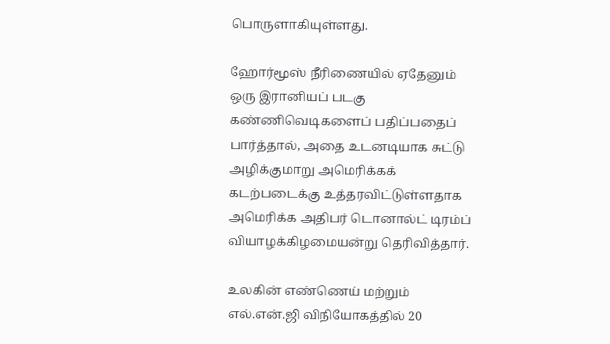பொருளாகியுள்ளது.

ஹோர்மூஸ் நீரிணையில் ஏதேனும் ஒரு இரானியப் படகு கண்ணிவெடிகளைப் பதிப்பதைப் பார்த்தால், அதை உடனடியாக சுட்டு அழிக்குமாறு அமெரிக்கக் கடற்படைக்கு உத்தரவிட்டுள்ளதாக அமெரிக்க அதிபர் டொனால்ட் டிரம்ப் வியாழக்கிழமையன்று தெரிவித்தார்.

உலகின் எண்ணெய் மற்றும் எல்.என்.ஜி விநியோகத்தில் 20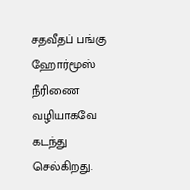சதவீதப் பங்கு ஹோர்மூஸ் நீரிணை வழியாகவே கடந்து செல்கிறது.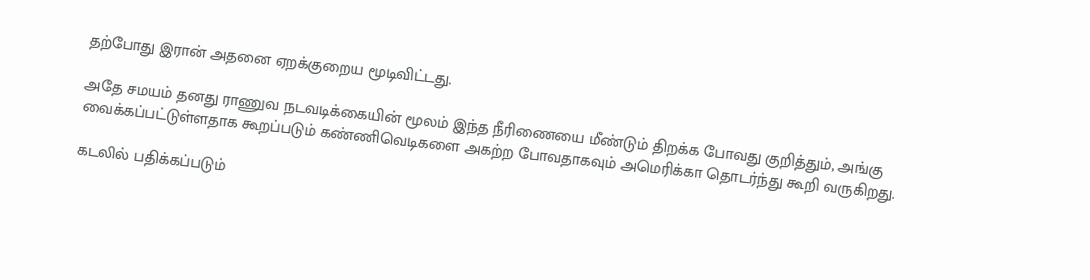தற்போது இரான் அதனை ஏறக்குறைய மூடிவிட்டது.

அதே சமயம் தனது ராணுவ நடவடிக்கையின் மூலம் இந்த நீரிணையை மீண்டும் திறக்க போவது குறித்தும், அங்கு வைக்கப்பட்டுள்ளதாக கூறப்படும் கண்ணிவெடிகளை அகற்ற போவதாகவும் அமெரிக்கா தொடர்ந்து கூறி வருகிறது.

கடலில் பதிக்கப்படும்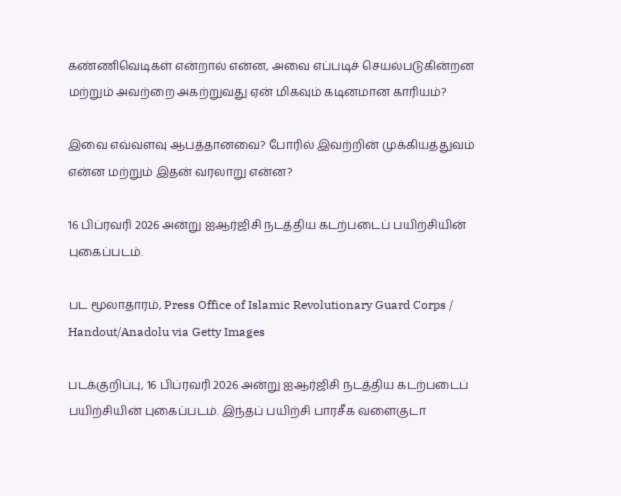கண்ணிவெடிகள் என்றால் என்ன, அவை எப்படிச் செயல்படுகின்றன மற்றும் அவற்றை அகற்றுவது ஏன் மிகவும் கடினமான காரியம்?

இவை எவ்வளவு ஆபத்தானவை? போரில் இவற்றின் முக்கியத்துவம் என்ன மற்றும் இதன் வரலாறு என்ன?

16 பிப்ரவரி 2026 அன்று ஐஆர்ஜிசி நடத்திய கடற்படைப் பயிற்சியின் புகைப்படம்.

பட மூலாதாரம், Press Office of Islamic Revolutionary Guard Corps / Handout/Anadolu via Getty Images

படக்குறிப்பு, 16 பிப்ரவரி 2026 அன்று ஐஆர்ஜிசி நடத்திய கடற்படைப் பயிற்சியின் புகைப்படம். இந்தப் பயிற்சி பாரசீக வளைகுடா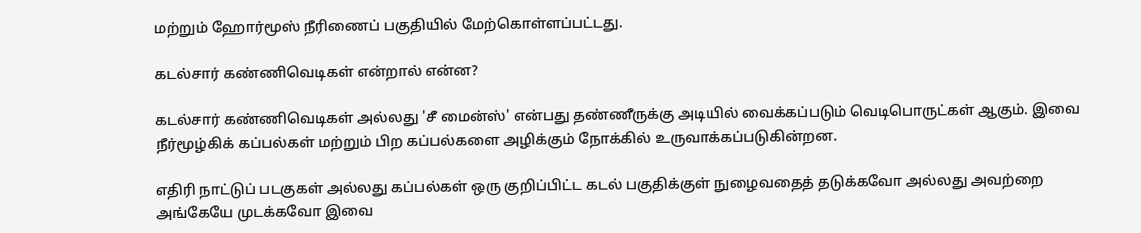மற்றும் ஹோர்மூஸ் நீரிணைப் பகுதியில் மேற்கொள்ளப்பட்டது.

கடல்சார் கண்ணிவெடிகள் என்றால் என்ன?

கடல்சார் கண்ணிவெடிகள் அல்லது 'சீ மைன்ஸ்' என்பது தண்ணீருக்கு அடியில் வைக்கப்படும் வெடிபொருட்கள் ஆகும். இவை நீர்மூழ்கிக் கப்பல்கள் மற்றும் பிற கப்பல்களை அழிக்கும் நோக்கில் உருவாக்கப்படுகின்றன.

எதிரி நாட்டுப் படகுகள் அல்லது கப்பல்கள் ஒரு குறிப்பிட்ட கடல் பகுதிக்குள் நுழைவதைத் தடுக்கவோ அல்லது அவற்றை அங்கேயே முடக்கவோ இவை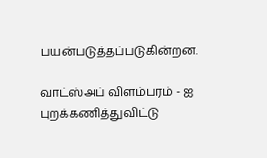பயன்படுத்தப்படுகின்றன.

வாட்ஸ்அப் விளம்பரம் - ஐ புறக்கணித்துவிட்டு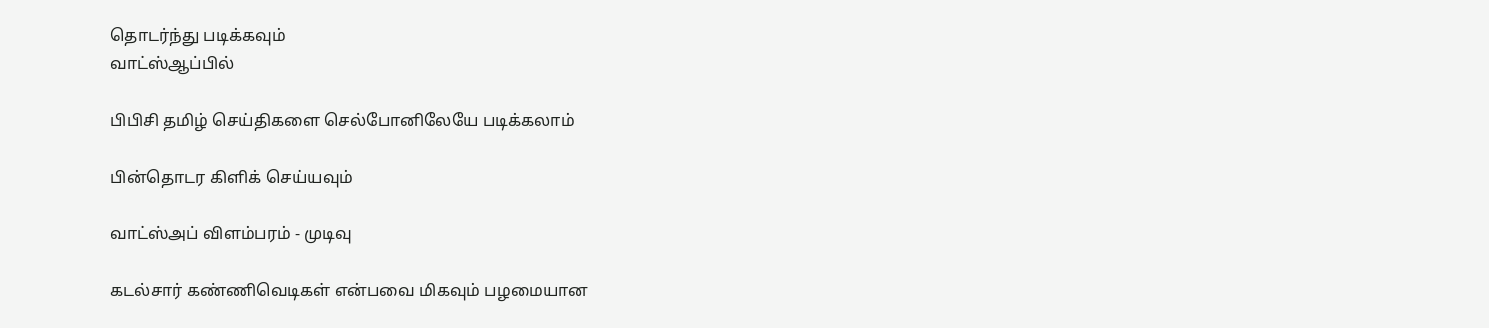தொடர்ந்து படிக்கவும்
வாட்ஸ்ஆப்பில்

பிபிசி தமிழ் செய்திகளை செல்போனிலேயே படிக்கலாம்

பின்தொடர கிளிக் செய்யவும்

வாட்ஸ்அப் விளம்பரம் - முடிவு

கடல்சார் கண்ணிவெடிகள் என்பவை மிகவும் பழமையான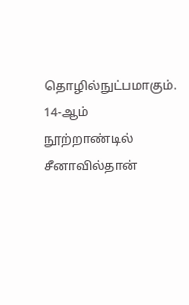தொழில்நுட்பமாகும். 14-ஆம் நூற்றாண்டில் சீனாவில்தான்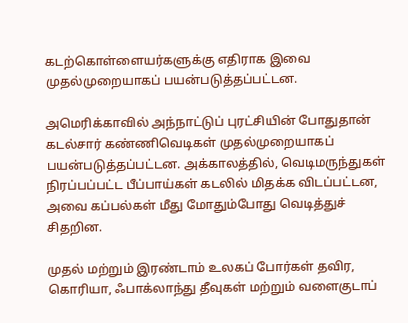கடற்கொள்ளையர்களுக்கு எதிராக இவை முதல்முறையாகப் பயன்படுத்தப்பட்டன.

அமெரிக்காவில் அந்நாட்டுப் புரட்சியின் போதுதான் கடல்சார் கண்ணிவெடிகள் முதல்முறையாகப் பயன்படுத்தப்பட்டன. அக்காலத்தில், வெடிமருந்துகள் நிரப்பப்பட்ட பீப்பாய்கள் கடலில் மிதக்க விடப்பட்டன, அவை கப்பல்கள் மீது மோதும்போது வெடித்துச் சிதறின.

முதல் மற்றும் இரண்டாம் உலகப் போர்கள் தவிர, கொரியா, ஃபாக்லாந்து தீவுகள் மற்றும் வளைகுடாப்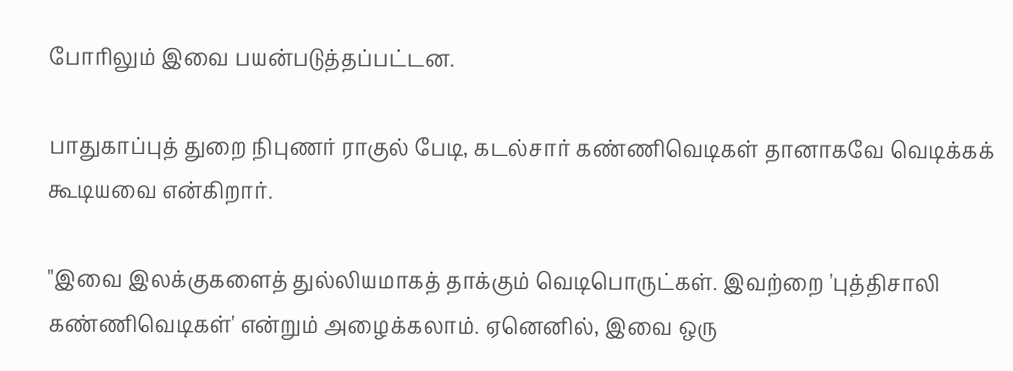போரிலும் இவை பயன்படுத்தப்பட்டன.

பாதுகாப்புத் துறை நிபுணர் ராகுல் பேடி, கடல்சார் கண்ணிவெடிகள் தானாகவே வெடிக்கக் கூடியவை என்கிறார்.

"இவை இலக்குகளைத் துல்லியமாகத் தாக்கும் வெடிபொருட்கள். இவற்றை 'புத்திசாலி கண்ணிவெடிகள்' என்றும் அழைக்கலாம். ஏனெனில், இவை ஒரு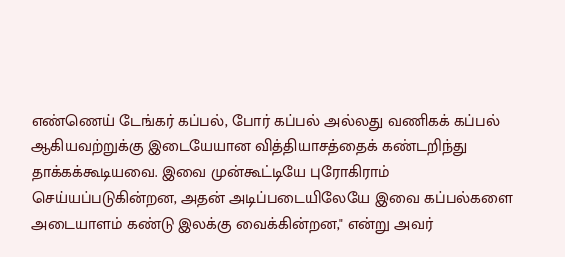எண்ணெய் டேங்கர் கப்பல், போர் கப்பல் அல்லது வணிகக் கப்பல் ஆகியவற்றுக்கு இடையேயான வித்தியாசத்தைக் கண்டறிந்து தாக்கக்கூடியவை. இவை முன்கூட்டியே புரோகிராம் செய்யப்படுகின்றன, அதன் அடிப்படையிலேயே இவை கப்பல்களை அடையாளம் கண்டு இலக்கு வைக்கின்றன," என்று அவர்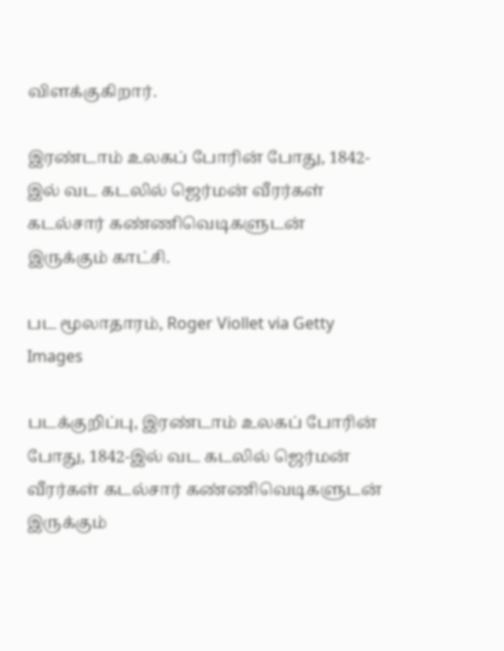விளக்குகிறார்.

இரண்டாம் உலகப் போரின் போது, 1842-இல் வட கடலில் ஜெர்மன் வீரர்கள் கடல்சார் கண்ணிவெடிகளுடன் இருக்கும் காட்சி.

பட மூலாதாரம், Roger Viollet via Getty Images

படக்குறிப்பு, இரண்டாம் உலகப் போரின் போது, 1842-இல் வட கடலில் ஜெர்மன் வீரர்கள் கடல்சார் கண்ணிவெடிகளுடன் இருக்கும்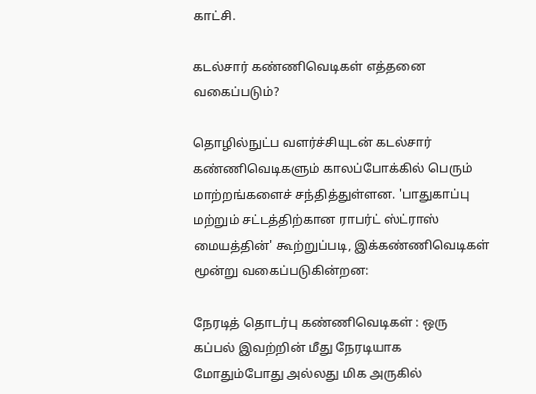காட்சி.

கடல்சார் கண்ணிவெடிகள் எத்தனை வகைப்படும்?

தொழில்நுட்ப வளர்ச்சியுடன் கடல்சார் கண்ணிவெடிகளும் காலப்போக்கில் பெரும் மாற்றங்களைச் சந்தித்துள்ளன. 'பாதுகாப்பு மற்றும் சட்டத்திற்கான ராபர்ட் ஸ்ட்ராஸ் மையத்தின்' கூற்றுப்படி, இக்கண்ணிவெடிகள் மூன்று வகைப்படுகின்றன:

நேரடித் தொடர்பு கண்ணிவெடிகள் : ஒரு கப்பல் இவற்றின் மீது நேரடியாக மோதும்போது அல்லது மிக அருகில்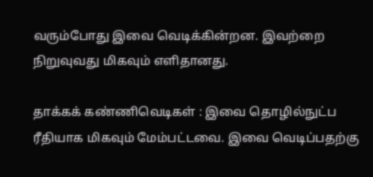வரும்போது இவை வெடிக்கின்றன. இவற்றை நிறுவுவது மிகவும் எளிதானது.

தாக்கக் கண்ணிவெடிகள் : இவை தொழில்நுட்ப ரீதியாக மிகவும் மேம்பட்டவை. இவை வெடிப்பதற்கு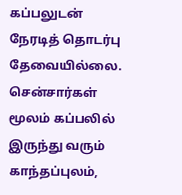கப்பலுடன் நேரடித் தொடர்பு தேவையில்லை. சென்சார்கள் மூலம் கப்பலில் இருந்து வரும் காந்தப்புலம்,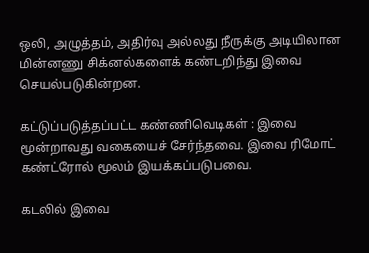ஒலி, அழுத்தம், அதிர்வு அல்லது நீருக்கு அடியிலான மின்னணு சிக்னல்களைக் கண்டறிந்து இவை செயல்படுகின்றன.

கட்டுப்படுத்தப்பட்ட கண்ணிவெடிகள் : இவை மூன்றாவது வகையைச் சேர்ந்தவை. இவை ரிமோட் கண்ட்ரோல் மூலம் இயக்கப்படுபவை.

கடலில் இவை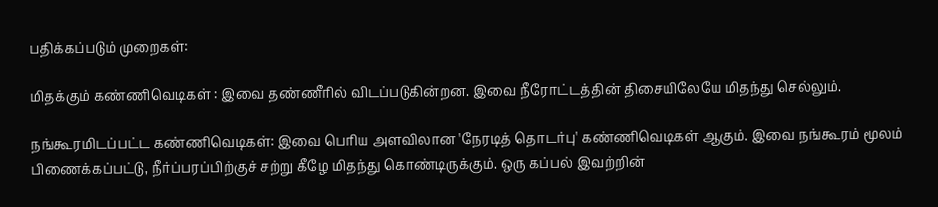பதிக்கப்படும் முறைகள்:

மிதக்கும் கண்ணிவெடிகள் : இவை தண்ணீரில் விடப்படுகின்றன. இவை நீரோட்டத்தின் திசையிலேயே மிதந்து செல்லும்.

நங்கூரமிடப்பட்ட கண்ணிவெடிகள்: இவை பெரிய அளவிலான 'நேரடித் தொடர்பு' கண்ணிவெடிகள் ஆகும். இவை நங்கூரம் மூலம் பிணைக்கப்பட்டு, நீர்ப்பரப்பிற்குச் சற்று கீழே மிதந்து கொண்டிருக்கும். ஒரு கப்பல் இவற்றின்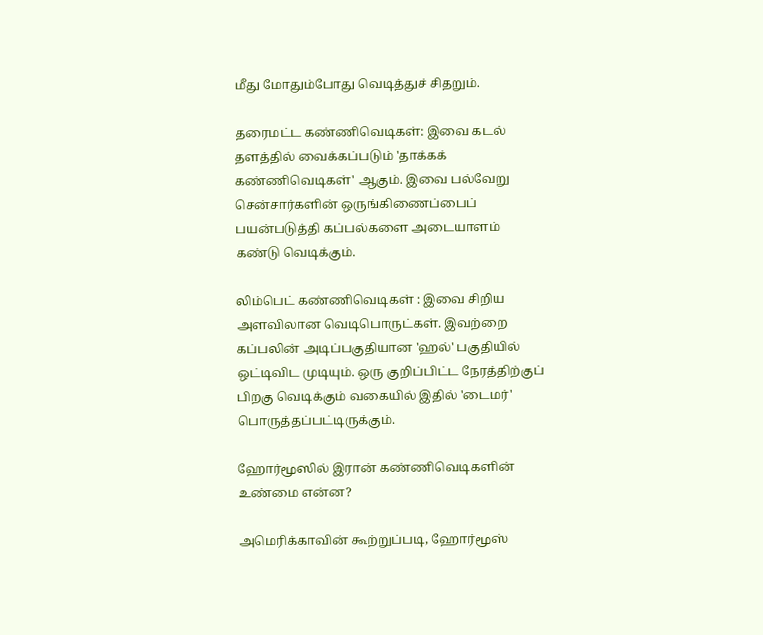மீது மோதும்போது வெடித்துச் சிதறும்.

தரைமட்ட கண்ணிவெடிகள்: இவை கடல் தளத்தில் வைக்கப்படும் 'தாக்கக் கண்ணிவெடிகள்' ஆகும். இவை பல்வேறு சென்சார்களின் ஒருங்கிணைப்பைப் பயன்படுத்தி கப்பல்களை அடையாளம் கண்டு வெடிக்கும்.

லிம்பெட் கண்ணிவெடிகள் : இவை சிறிய அளவிலான வெடிபொருட்கள். இவற்றை கப்பலின் அடிப்பகுதியான 'ஹல்' பகுதியில் ஒட்டிவிட முடியும். ஒரு குறிப்பிட்ட நேரத்திற்குப் பிறகு வெடிக்கும் வகையில் இதில் 'டைமர்' பொருத்தப்பட்டிருக்கும்.

ஹோர்மூஸில் இரான் கண்ணிவெடிகளின் உண்மை என்ன?

அமெரிக்காவின் கூற்றுப்படி, ஹோர்மூஸ்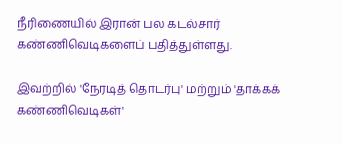நீரிணையில் இரான் பல கடல்சார் கண்ணிவெடிகளைப் பதித்துள்ளது.

இவற்றில் 'நேரடித் தொடர்பு' மற்றும் 'தாக்கக் கண்ணிவெடிகள்'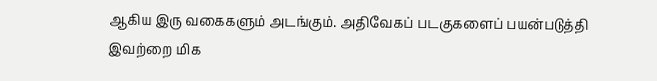ஆகிய இரு வகைகளும் அடங்கும். அதிவேகப் படகுகளைப் பயன்படுத்தி இவற்றை மிக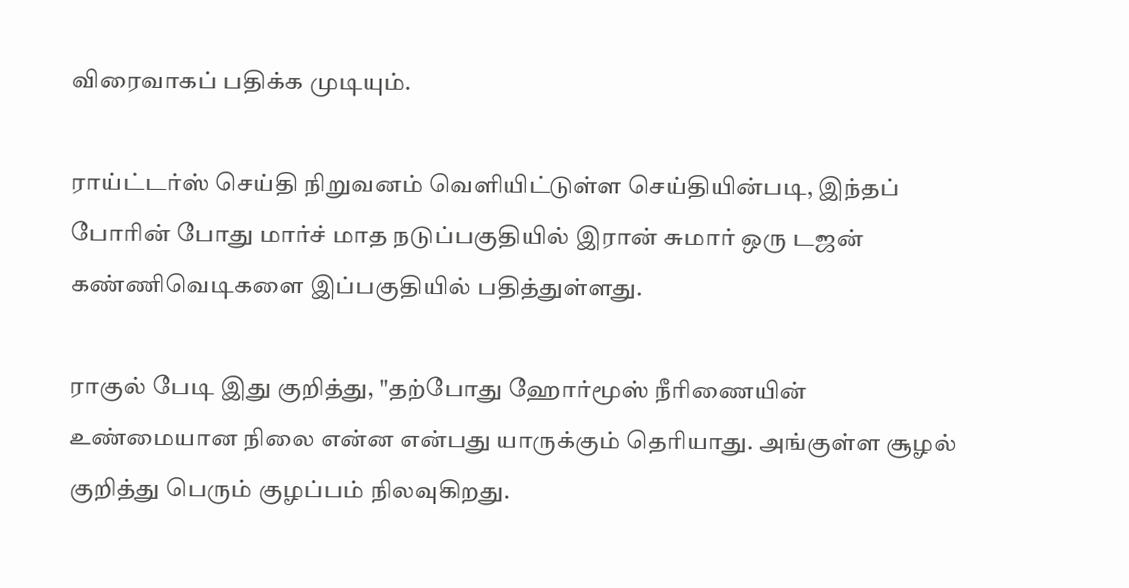விரைவாகப் பதிக்க முடியும்.

ராய்ட்டர்ஸ் செய்தி நிறுவனம் வெளியிட்டுள்ள செய்தியின்படி, இந்தப் போரின் போது மார்ச் மாத நடுப்பகுதியில் இரான் சுமார் ஒரு டஜன் கண்ணிவெடிகளை இப்பகுதியில் பதித்துள்ளது.

ராகுல் பேடி இது குறித்து, "தற்போது ஹோர்மூஸ் நீரிணையின் உண்மையான நிலை என்ன என்பது யாருக்கும் தெரியாது. அங்குள்ள சூழல் குறித்து பெரும் குழப்பம் நிலவுகிறது.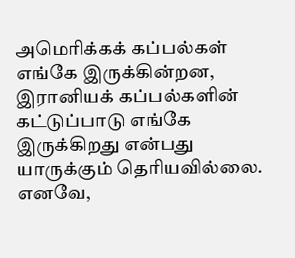அமெரிக்கக் கப்பல்கள் எங்கே இருக்கின்றன, இரானியக் கப்பல்களின் கட்டுப்பாடு எங்கே இருக்கிறது என்பது யாருக்கும் தெரியவில்லை. எனவே,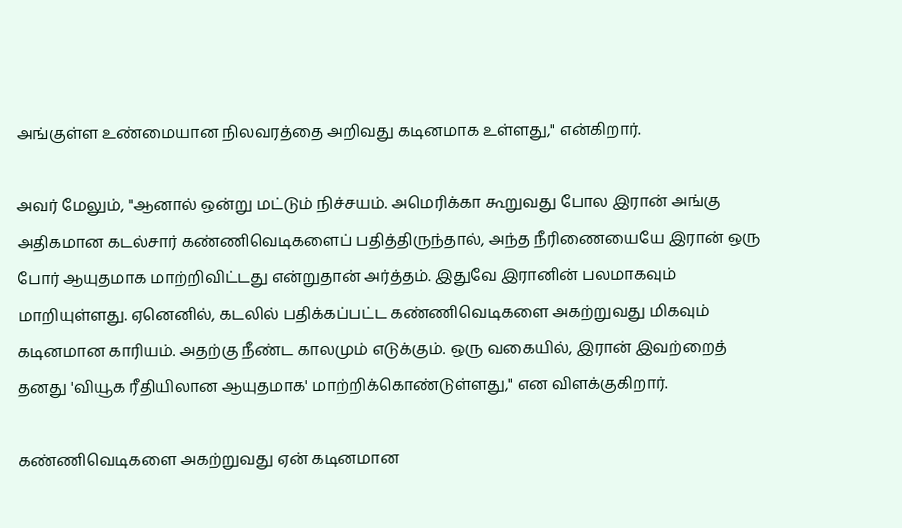அங்குள்ள உண்மையான நிலவரத்தை அறிவது கடினமாக உள்ளது," என்கிறார்.

அவர் மேலும், "ஆனால் ஒன்று மட்டும் நிச்சயம். அமெரிக்கா கூறுவது போல இரான் அங்கு அதிகமான கடல்சார் கண்ணிவெடிகளைப் பதித்திருந்தால், அந்த நீரிணையையே இரான் ஒரு போர் ஆயுதமாக மாற்றிவிட்டது என்றுதான் அர்த்தம். இதுவே இரானின் பலமாகவும் மாறியுள்ளது. ஏனெனில், கடலில் பதிக்கப்பட்ட கண்ணிவெடிகளை அகற்றுவது மிகவும் கடினமான காரியம். அதற்கு நீண்ட காலமும் எடுக்கும். ஒரு வகையில், இரான் இவற்றைத் தனது 'வியூக ரீதியிலான ஆயுதமாக' மாற்றிக்கொண்டுள்ளது," என விளக்குகிறார்.

கண்ணிவெடிகளை அகற்றுவது ஏன் கடினமான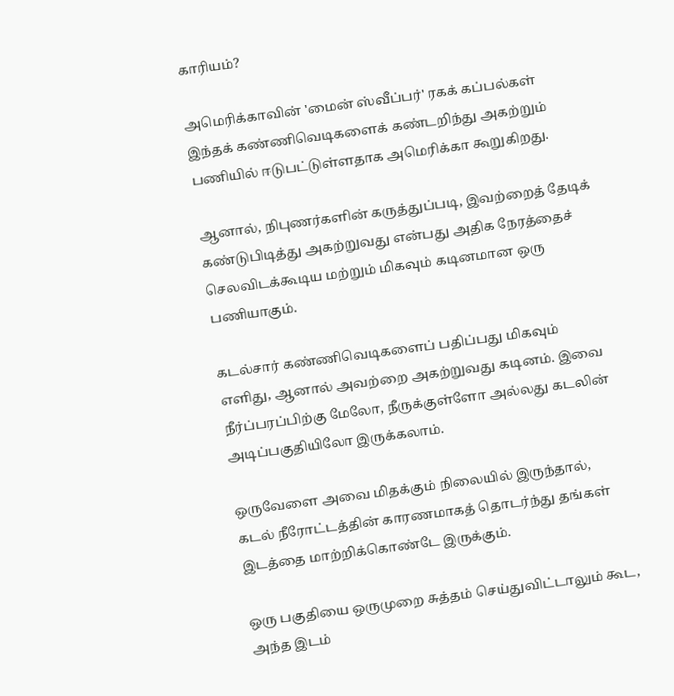காரியம்?

அமெரிக்காவின் 'மைன் ஸ்வீப்பர்' ரகக் கப்பல்கள் இந்தக் கண்ணிவெடிகளைக் கண்டறிந்து அகற்றும் பணியில் ஈடுபட்டுள்ளதாக அமெரிக்கா கூறுகிறது.

ஆனால், நிபுணர்களின் கருத்துப்படி, இவற்றைத் தேடிக் கண்டுபிடித்து அகற்றுவது என்பது அதிக நேரத்தைச் செலவிடக்கூடிய மற்றும் மிகவும் கடினமான ஒரு பணியாகும்.

கடல்சார் கண்ணிவெடிகளைப் பதிப்பது மிகவும் எளிது, ஆனால் அவற்றை அகற்றுவது கடினம். இவை நீர்ப்பரப்பிற்கு மேலோ, நீருக்குள்ளோ அல்லது கடலின் அடிப்பகுதியிலோ இருக்கலாம்.

ஒருவேளை அவை மிதக்கும் நிலையில் இருந்தால், கடல் நீரோட்டத்தின் காரணமாகத் தொடர்ந்து தங்கள் இடத்தை மாற்றிக்கொண்டே இருக்கும்.

ஒரு பகுதியை ஒருமுறை சுத்தம் செய்துவிட்டாலும் கூட, அந்த இடம்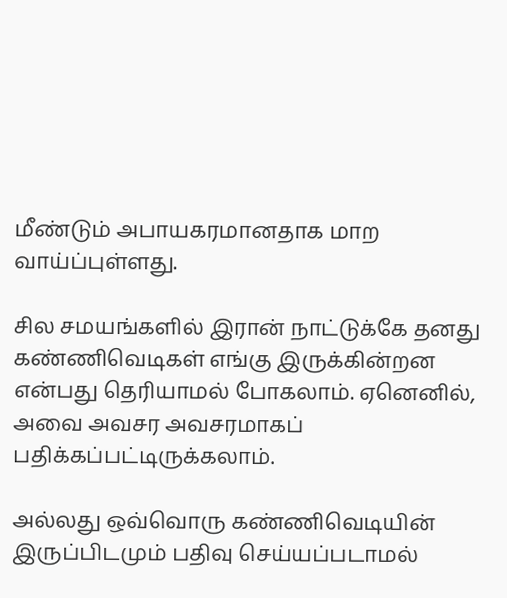மீண்டும் அபாயகரமானதாக மாற வாய்ப்புள்ளது.

சில சமயங்களில் இரான் நாட்டுக்கே தனது கண்ணிவெடிகள் எங்கு இருக்கின்றன என்பது தெரியாமல் போகலாம். ஏனெனில், அவை அவசர அவசரமாகப் பதிக்கப்பட்டிருக்கலாம்.

அல்லது ஒவ்வொரு கண்ணிவெடியின் இருப்பிடமும் பதிவு செய்யப்படாமல்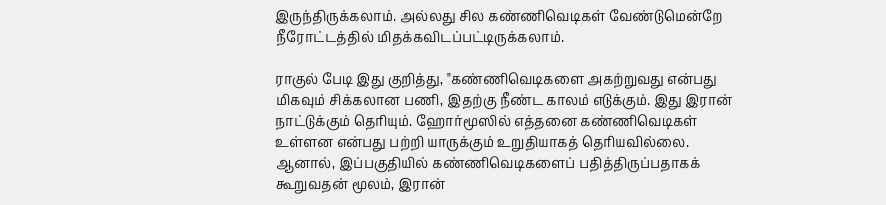இருந்திருக்கலாம். அல்லது சில கண்ணிவெடிகள் வேண்டுமென்றே நீரோட்டத்தில் மிதக்கவிடப்பட்டிருக்கலாம்.

ராகுல் பேடி இது குறித்து, "கண்ணிவெடிகளை அகற்றுவது என்பது மிகவும் சிக்கலான பணி, இதற்கு நீண்ட காலம் எடுக்கும். இது இரான் நாட்டுக்கும் தெரியும். ஹோர்மூஸில் எத்தனை கண்ணிவெடிகள் உள்ளன என்பது பற்றி யாருக்கும் உறுதியாகத் தெரியவில்லை. ஆனால், இப்பகுதியில் கண்ணிவெடிகளைப் பதித்திருப்பதாகக் கூறுவதன் மூலம், இரான்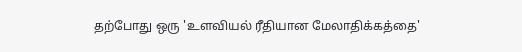தற்போது ஒரு 'உளவியல் ரீதியான மேலாதிக்கத்தை'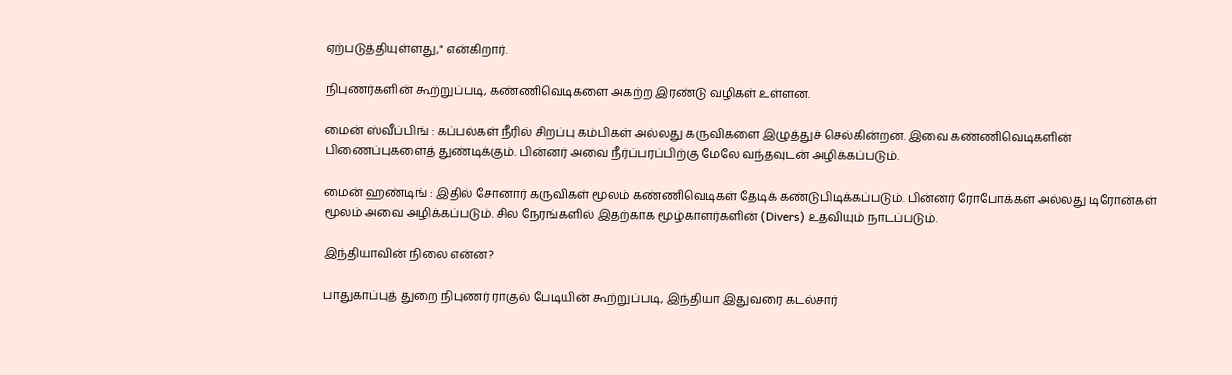ஏற்படுத்தியுள்ளது," என்கிறார்.

நிபுணர்களின் கூற்றுப்படி, கண்ணிவெடிகளை அகற்ற இரண்டு வழிகள் உள்ளன.

மைன் ஸ்வீப்பிங் : கப்பல்கள் நீரில் சிறப்பு கம்பிகள் அல்லது கருவிகளை இழுத்துச் செல்கின்றன. இவை கண்ணிவெடிகளின் பிணைப்புகளைத் துண்டிக்கும். பின்னர் அவை நீர்ப்பரப்பிற்கு மேலே வந்தவுடன் அழிக்கப்படும்.

மைன் ஹண்டிங் : இதில் சோனார் கருவிகள் மூலம் கண்ணிவெடிகள் தேடிக் கண்டுபிடிக்கப்படும். பின்னர் ரோபோக்கள் அல்லது டிரோன்கள் மூலம் அவை அழிக்கப்படும். சில நேரங்களில் இதற்காக மூழ்காளர்களின் (Divers) உதவியும் நாடப்படும்.

இந்தியாவின் நிலை என்ன?

பாதுகாப்புத் துறை நிபுணர் ராகுல் பேடியின் கூற்றுப்படி, இந்தியா இதுவரை கடல்சார்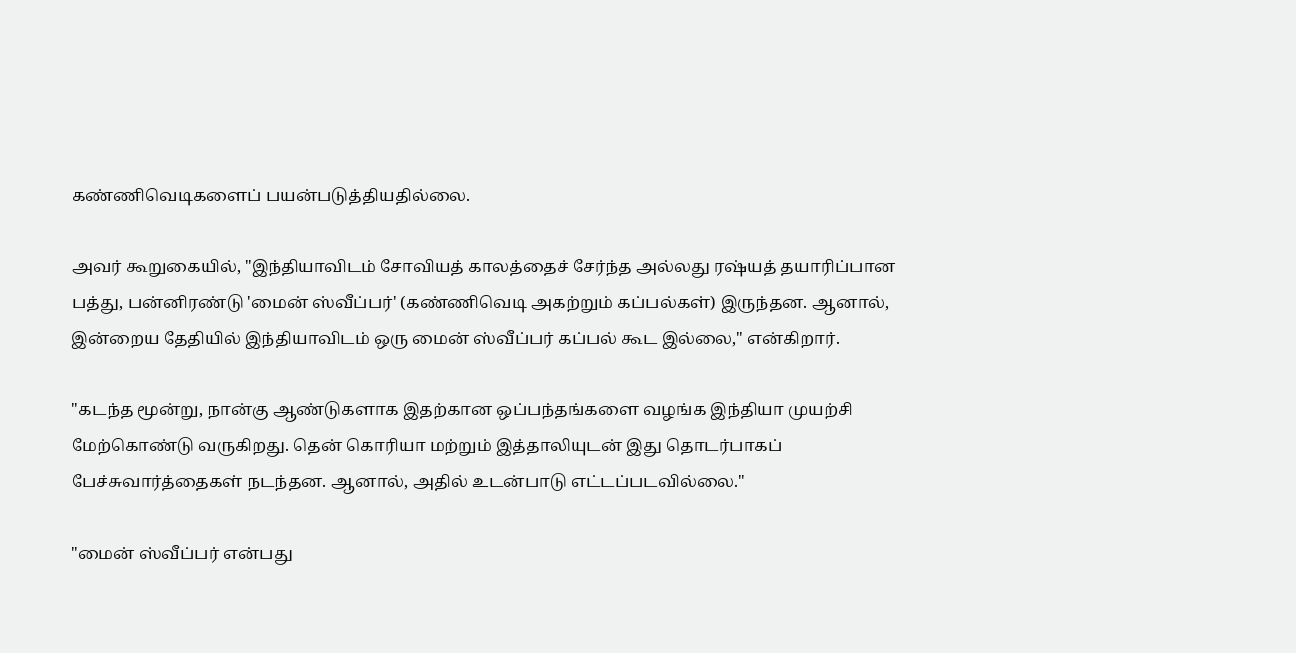கண்ணிவெடிகளைப் பயன்படுத்தியதில்லை.

அவர் கூறுகையில், "இந்தியாவிடம் சோவியத் காலத்தைச் சேர்ந்த அல்லது ரஷ்யத் தயாரிப்பான பத்து, பன்னிரண்டு 'மைன் ஸ்வீப்பர்' (கண்ணிவெடி அகற்றும் கப்பல்கள்) இருந்தன. ஆனால், இன்றைய தேதியில் இந்தியாவிடம் ஒரு மைன் ஸ்வீப்பர் கப்பல் கூட இல்லை," என்கிறார்.

"கடந்த மூன்று, நான்கு ஆண்டுகளாக இதற்கான ஒப்பந்தங்களை வழங்க இந்தியா முயற்சி மேற்கொண்டு வருகிறது. தென் கொரியா மற்றும் இத்தாலியுடன் இது தொடர்பாகப் பேச்சுவார்த்தைகள் நடந்தன. ஆனால், அதில் உடன்பாடு எட்டப்படவில்லை."

"மைன் ஸ்வீப்பர் என்பது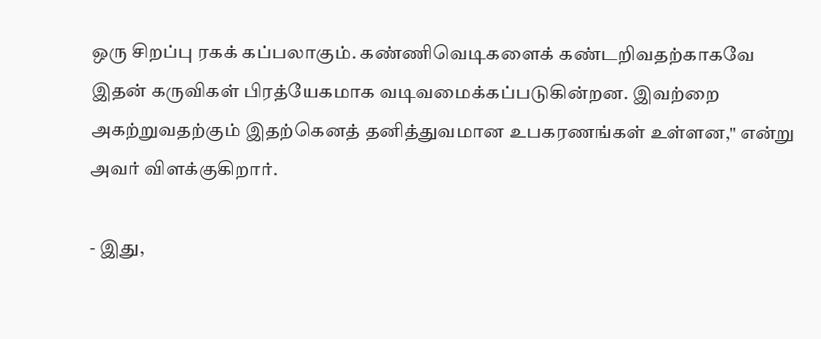ஒரு சிறப்பு ரகக் கப்பலாகும். கண்ணிவெடிகளைக் கண்டறிவதற்காகவே இதன் கருவிகள் பிரத்யேகமாக வடிவமைக்கப்படுகின்றன. இவற்றை அகற்றுவதற்கும் இதற்கெனத் தனித்துவமான உபகரணங்கள் உள்ளன," என்று அவர் விளக்குகிறார்.

- இது,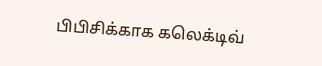பிபிசிக்காக கலெக்டிவ்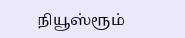நியூஸ்ரூம்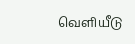வெளியீடு